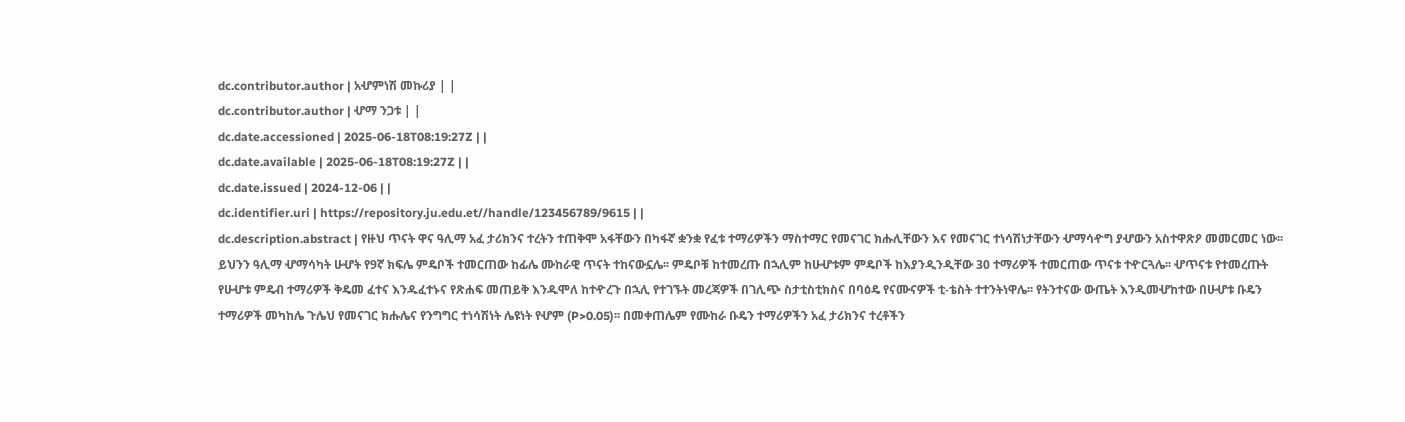dc.contributor.author | አሇምነሽ መኩሪያ | |
dc.contributor.author | ሇማ ንጋቱ | |
dc.date.accessioned | 2025-06-18T08:19:27Z | |
dc.date.available | 2025-06-18T08:19:27Z | |
dc.date.issued | 2024-12-06 | |
dc.identifier.uri | https://repository.ju.edu.et//handle/123456789/9615 | |
dc.description.abstract | የዙህ ጥናት ዋና ዓሊማ አፈ ታሪክንና ተረትን ተጠቅሞ አፋቸውን በካፋኛ ቋንቋ የፈቱ ተማሪዎችን ማስተማር የመናገር ክሑሊቸውን እና የመናገር ተነሳሽነታቸውን ሇማሳዯግ ያሇውን አስተዋጽዖ መመርመር ነው፡፡ ይህንን ዓሊማ ሇማሳካት ሁሇት የ9ኛ ክፍሌ ምዴቦች ተመርጠው ከፊሌ ሙከራዊ ጥናት ተከናውኗሌ፡፡ ምዴቦቹ ከተመረጡ በኋሊም ከሁሇቱም ምዴቦች ከእያንዲንዲቸው 30 ተማሪዎች ተመርጠው ጥናቱ ተዯርጓሌ፡፡ ሇጥናቱ የተመረጡት የሁሇቱ ምዴብ ተማሪዎች ቅዴመ ፈተና እንዱፈተኑና የጽሐፍ መጠይቅ እንዱሞለ ከተዯረጉ በኋሊ የተገኙት መረጃዎች በገሊጭ ስታቲስቲክስና በባዕዴ የናሙናዎች ቲ-ቴስት ተተንትነዋሌ፡፡ የትንተናው ውጤት እንዲመሇከተው በሁሇቱ ቡዴን ተማሪዎች መካከሌ ጉሌህ የመናገር ክሑሌና የንግግር ተነሳሽነት ሌዩነት የሇም (P>0.05)፡፡ በመቀጠሌም የሙከራ ቡዴን ተማሪዎችን አፈ ታሪክንና ተረቶችን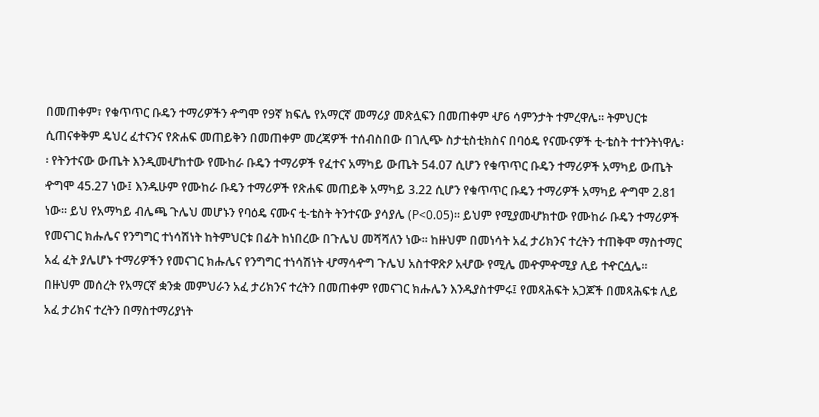በመጠቀም፣ የቁጥጥር ቡዴን ተማሪዎችን ዯግሞ የ9ኛ ክፍሌ የአማርኛ መማሪያ መጽሏፍን በመጠቀም ሇ6 ሳምንታት ተምረዋሌ፡፡ ትምህርቱ ሲጠናቀቅም ዴህረ ፈተናንና የጽሐፍ መጠይቅን በመጠቀም መረጃዎች ተሰብስበው በገሊጭ ስታቲስቲክስና በባዕዴ የናሙናዎች ቲ-ቴስት ተተንትነዋሌ፡፡ የትንተናው ውጤት እንዲመሇከተው የሙከራ ቡዴን ተማሪዎች የፈተና አማካይ ውጤት 54.07 ሲሆን የቁጥጥር ቡዴን ተማሪዎች አማካይ ውጤት ዯግሞ 45.27 ነው፤ እንዱሁም የሙከራ ቡዴን ተማሪዎች የጽሐፍ መጠይቅ አማካይ 3.22 ሲሆን የቁጥጥር ቡዴን ተማሪዎች አማካይ ዯግሞ 2.81 ነው፡፡ ይህ የአማካይ ብሌጫ ጉሌህ መሆኑን የባዕዴ ናሙና ቲ-ቴስት ትንተናው ያሳያሌ (P<0.05)፡፡ ይህም የሚያመሇክተው የሙከራ ቡዴን ተማሪዎች የመናገር ክሑሌና የንግግር ተነሳሽነት ከትምህርቱ በፊት ከነበረው በጉሌህ መሻሻለን ነው፡፡ ከዙህም በመነሳት አፈ ታሪክንና ተረትን ተጠቅሞ ማስተማር አፈ ፈት ያሌሆኑ ተማሪዎችን የመናገር ክሑሌና የንግግር ተነሳሽነት ሇማሳዯግ ጉሌህ አስተዋጽዖ አሇው የሚሌ መዯምዯሚያ ሊይ ተዯርሷሌ፡፡ በዙህም መሰረት የአማርኛ ቋንቋ መምህራን አፈ ታሪክንና ተረትን በመጠቀም የመናገር ክሑሌን እንዱያስተምሩ፤ የመጻሕፍት አጋጆች በመጻሕፍቱ ሊይ አፈ ታሪክና ተረትን በማስተማሪያነት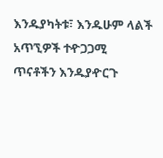እንዱያካትቱ፣ እንዱሁም ላልች አጥኚዎች ተዯጋጋሚ ጥናቶችን እንዱያዯርጉ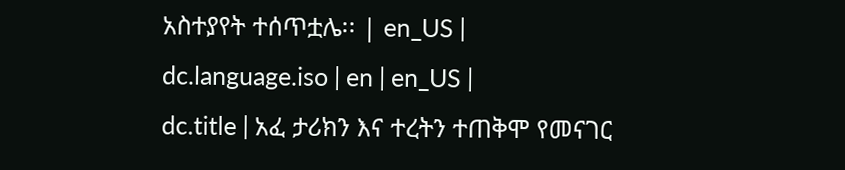አስተያየት ተሰጥቷሌ፡፡ | en_US |
dc.language.iso | en | en_US |
dc.title | አፈ ታሪክን እና ተረትን ተጠቅሞ የመናገር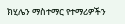ክሂሌን ማስተማር የተማሪዎችን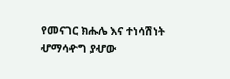የመናገር ክሑሌ እና ተነሳሽነት ሇማሳዯግ ያሇው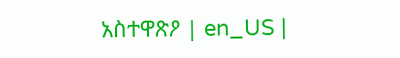አስተዋጽዖ | en_US |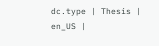dc.type | Thesis | en_US |